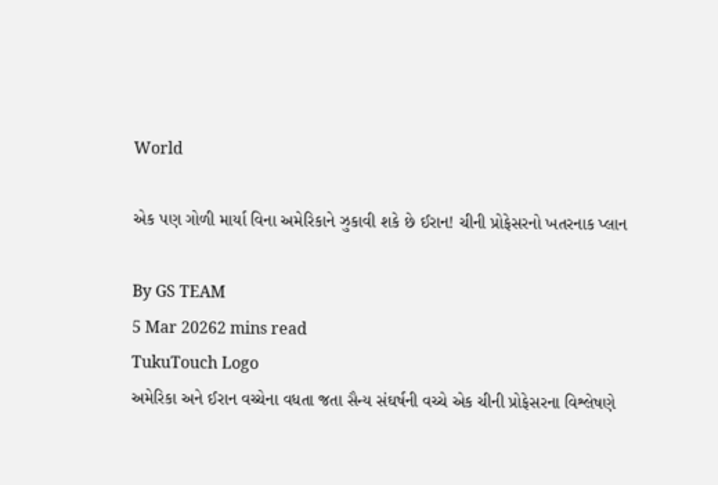World

એક પણ ગોળી માર્યા વિના અમેરિકાને ઝુકાવી શકે છે ઈરાન! ચીની પ્રોફેસરનો ખતરનાક પ્લાન

By GS TEAM
5 Mar 20262 mins read
TukuTouch Logo
અમેરિકા અને ઈરાન વચ્ચેના વધતા જતા સૈન્ય સંઘર્ષની વચ્ચે એક ચીની પ્રોફેસરના વિશ્લેષણે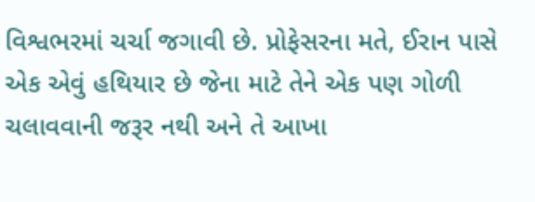વિશ્વભરમાં ચર્ચા જગાવી છે. પ્રોફેસરના મતે, ઈરાન પાસે એક એવું હથિયાર છે જેના માટે તેને એક પણ ગોળી ચલાવવાની જરૂર નથી અને તે આખા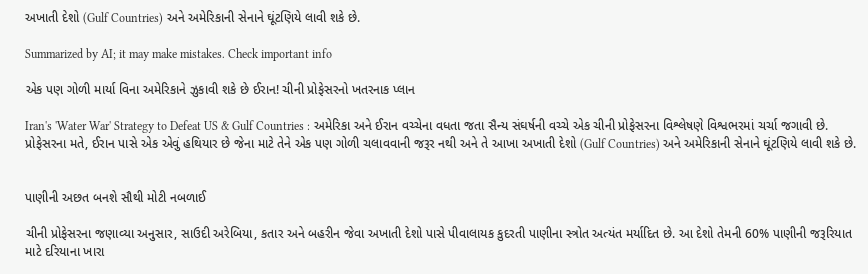અખાતી દેશો (Gulf Countries) અને અમેરિકાની સેનાને ઘૂંટણિયે લાવી શકે છે.

Summarized by AI; it may make mistakes. Check important info

એક પણ ગોળી માર્યા વિના અમેરિકાને ઝુકાવી શકે છે ઈરાન! ચીની પ્રોફેસરનો ખતરનાક પ્લાન

Iran's 'Water War' Strategy to Defeat US & Gulf Countries : અમેરિકા અને ઈરાન વચ્ચેના વધતા જતા સૈન્ય સંઘર્ષની વચ્ચે એક ચીની પ્રોફેસરના વિશ્લેષણે વિશ્વભરમાં ચર્ચા જગાવી છે. પ્રોફેસરના મતે, ઈરાન પાસે એક એવું હથિયાર છે જેના માટે તેને એક પણ ગોળી ચલાવવાની જરૂર નથી અને તે આખા અખાતી દેશો (Gulf Countries) અને અમેરિકાની સેનાને ઘૂંટણિયે લાવી શકે છે.


પાણીની અછત બનશે સૌથી મોટી નબળાઈ

ચીની પ્રોફેસરના જણાવ્યા અનુસાર, સાઉદી અરેબિયા, કતાર અને બહરીન જેવા અખાતી દેશો પાસે પીવાલાયક કુદરતી પાણીના સ્ત્રોત અત્યંત મર્યાદિત છે. આ દેશો તેમની 60% પાણીની જરૂરિયાત માટે દરિયાના ખારા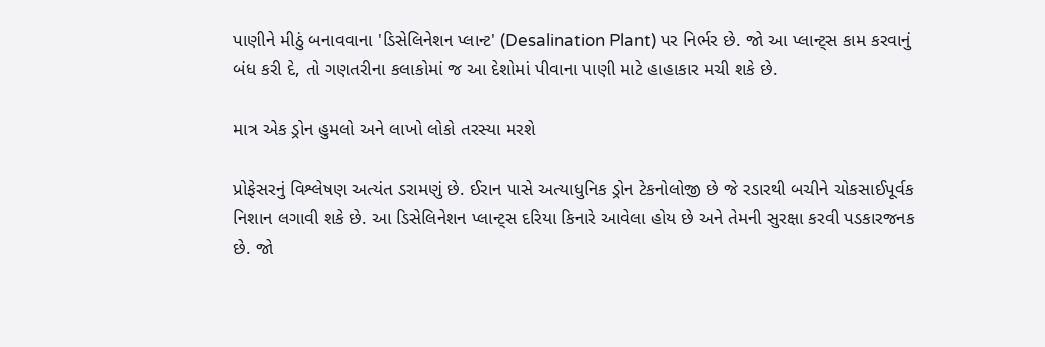પાણીને મીઠું બનાવવાના 'ડિસેલિનેશન પ્લાન્ટ' (Desalination Plant) પર નિર્ભર છે. જો આ પ્લાન્ટ્સ કામ કરવાનું બંધ કરી દે, તો ગણતરીના કલાકોમાં જ આ દેશોમાં પીવાના પાણી માટે હાહાકાર મચી શકે છે.

માત્ર એક ડ્રોન હુમલો અને લાખો લોકો તરસ્યા મરશે

પ્રોફેસરનું વિશ્લેષણ અત્યંત ડરામણું છે. ઈરાન પાસે અત્યાધુનિક ડ્રોન ટેકનોલોજી છે જે રડારથી બચીને ચોકસાઈપૂર્વક નિશાન લગાવી શકે છે. આ ડિસેલિનેશન પ્લાન્ટ્સ દરિયા કિનારે આવેલા હોય છે અને તેમની સુરક્ષા કરવી પડકારજનક છે. જો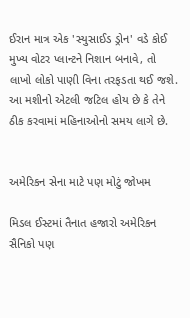ઈરાન માત્ર એક 'સ્યુસાઈડ ડ્રોન' વડે કોઈ મુખ્ય વોટર પ્લાન્ટને નિશાન બનાવે, તો લાખો લોકો પાણી વિના તરફડતા થઈ જશે. આ મશીનો એટલી જટિલ હોય છે કે તેને ઠીક કરવામાં મહિનાઓનો સમય લાગે છે.


અમેરિકન સેના માટે પણ મોટું જોખમ

મિડલ ઈસ્ટમાં તૈનાત હજારો અમેરિકન સૈનિકો પણ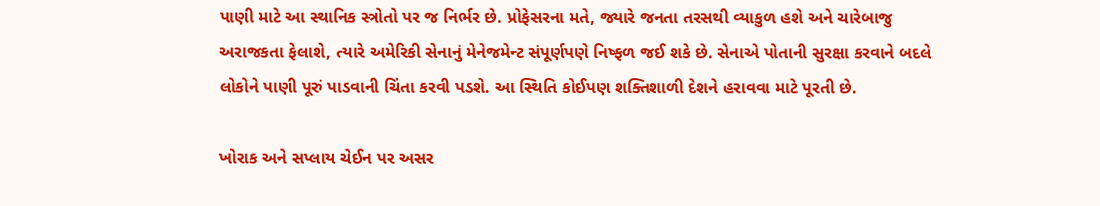પાણી માટે આ સ્થાનિક સ્ત્રોતો પર જ નિર્ભર છે. પ્રોફેસરના મતે, જ્યારે જનતા તરસથી વ્યાકુળ હશે અને ચારેબાજુ અરાજકતા ફેલાશે, ત્યારે અમેરિકી સેનાનું મેનેજમેન્ટ સંપૂર્ણપણે નિષ્ફળ જઈ શકે છે. સેનાએ પોતાની સુરક્ષા કરવાને બદલે લોકોને પાણી પૂરું પાડવાની ચિંતા કરવી પડશે. આ સ્થિતિ કોઈપણ શક્તિશાળી દેશને હરાવવા માટે પૂરતી છે.

ખોરાક અને સપ્લાય ચેઈન પર અસર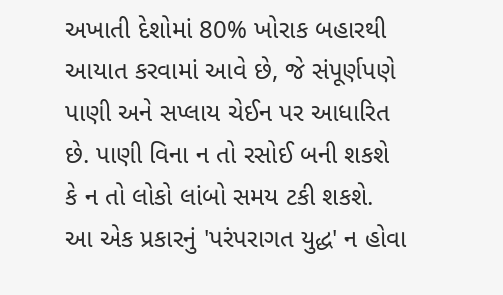અખાતી દેશોમાં 80% ખોરાક બહારથી આયાત કરવામાં આવે છે, જે સંપૂર્ણપણે પાણી અને સપ્લાય ચેઈન પર આધારિત છે. પાણી વિના ન તો રસોઈ બની શકશે કે ન તો લોકો લાંબો સમય ટકી શકશે. આ એક પ્રકારનું 'પરંપરાગત યુદ્ધ' ન હોવા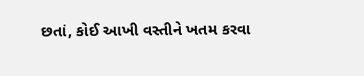છતાં, કોઈ આખી વસ્તીને ખતમ કરવા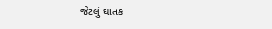જેટલું ઘાતક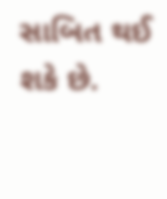સાબિત થઈ શકે છે.